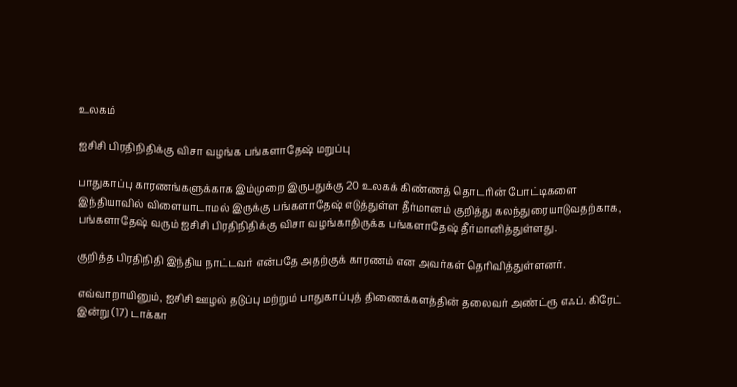உலகம்

ஐசிசி பிரதிநிதிக்கு விசா வழங்க பங்களாதேஷ் மறுப்பு

பாதுகாப்பு காரணங்களுக்காக இம்முறை இருபதுக்கு 20 உலகக் கிண்ணத் தொடரின் போட்டிகளை இந்தியாவில் விளையாடாமல் இருக்கு பங்களாதேஷ் எடுத்துள்ள தீர்மானம் குறித்து கலந்துரையாடுவதற்காக, பங்களாதேஷ் வரும் ஐசிசி பிரதிநிதிக்கு விசா வழங்காதிருக்க பங்களாதேஷ் தீர்மானித்துள்ளது.

குறித்த பிரதிநிதி இந்திய நாட்டவர் என்பதே அதற்குக் காரணம் என அவர்கள் தெரிவித்துள்ளனர்.

எவ்வாறாயினும், ஐசிசி ஊழல் தடுப்பு மற்றும் பாதுகாப்புத் திணைக்களத்தின் தலைவர் அண்ட்ரூ எஃப். கிரேட் இன்று (17) டாக்கா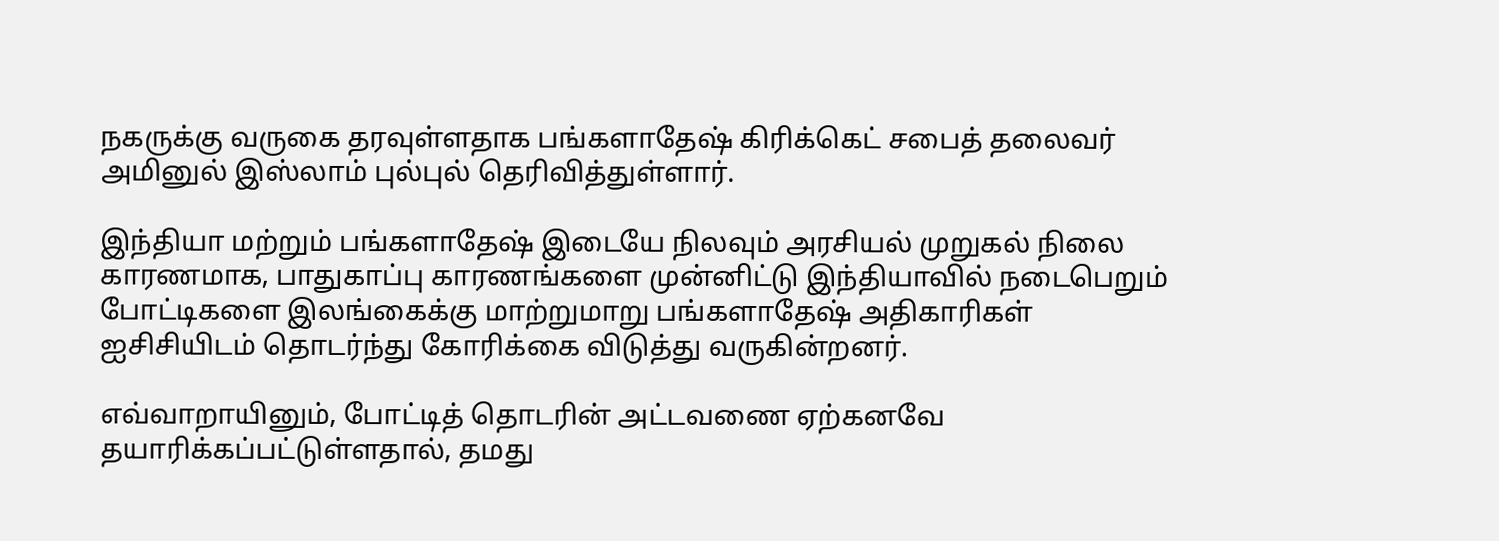நகருக்கு வருகை தரவுள்ளதாக பங்களாதேஷ் கிரிக்கெட் சபைத் தலைவர் அமினுல் இஸ்லாம் புல்புல் தெரிவித்துள்ளார்.

இந்தியா மற்றும் பங்களாதேஷ் இடையே நிலவும் அரசியல் முறுகல் நிலை காரணமாக, பாதுகாப்பு காரணங்களை முன்னிட்டு இந்தியாவில் நடைபெறும் போட்டிகளை இலங்கைக்கு மாற்றுமாறு பங்களாதேஷ் அதிகாரிகள் ஐசிசியிடம் தொடர்ந்து கோரிக்கை விடுத்து வருகின்றனர்.

எவ்வாறாயினும், போட்டித் தொடரின் அட்டவணை ஏற்கனவே தயாரிக்கப்பட்டுள்ளதால், தமது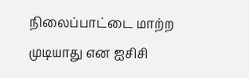நிலைப்பாட்டை மாற்ற முடியாது என ஐசிசி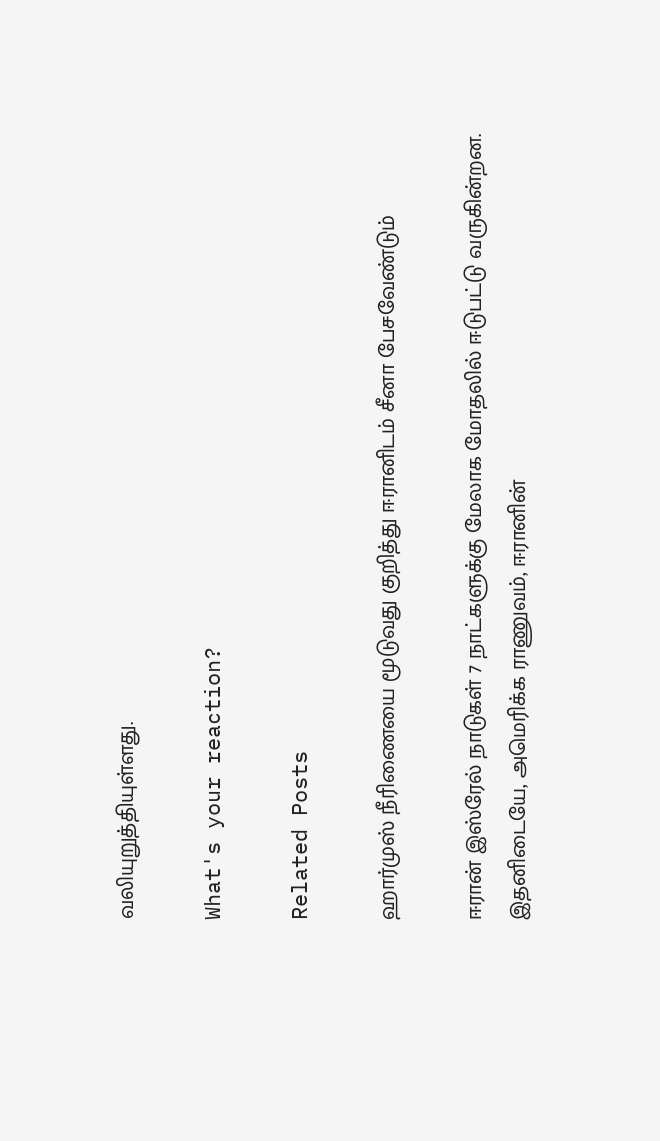வலியுறுத்தியுள்ளது.

What's your reaction?

Related Posts

ஹார்முஸ் நீரிணையை மூடுவது குறித்து ஈரானிடம் சீனா பேசவேண்டும்

ஈரான் இஸ்ரேல் நாடுகள் 7 நாட்களுக்கு மேலாக மோதலில் ஈடுபட்டு வருகின்றன. இதனிடையே, அமெரிக்க ராணுவம், ஈரானின்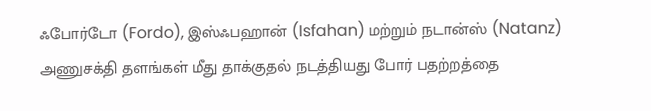ஃபோர்டோ (Fordo), இஸ்ஃபஹான் (Isfahan) மற்றும் நடான்ஸ் (Natanz) அணுசக்தி தளங்கள் மீது தாக்குதல் நடத்தியது போர் பதற்றத்தை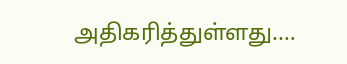அதிகரித்துள்ளது.…